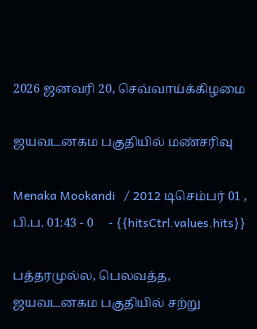2026 ஜனவரி 20, செவ்வாய்க்கிழமை

ஜயவடனகம பகுதியில் மண்சரிவு

Menaka Mookandi   / 2012 டிசெம்பர் 01 , பி.ப. 01:43 - 0     - {{hitsCtrl.values.hits}}

பத்தரமுல்ல, பெலவத்த, ஜயவடனகம பகுதியில் சற்று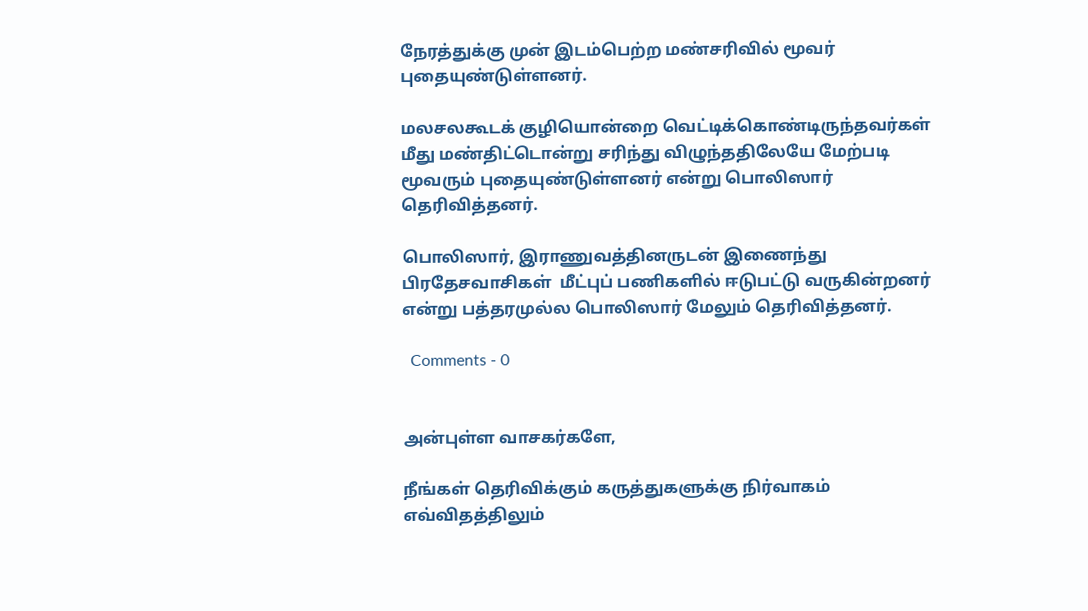நேரத்துக்கு முன் இடம்பெற்ற மண்சரிவில் மூவர் புதையுண்டுள்ளனர்.

மலசலகூடக் குழியொன்றை வெட்டிக்கொண்டிருந்தவர்கள் மீது மண்திட்டொன்று சரிந்து விழுந்ததிலேயே மேற்படி மூவரும் புதையுண்டுள்ளனர் என்று பொலிஸார் தெரிவித்தனர்.

பொலிஸார், இராணுவத்தினருடன் இணைந்து பிரதேசவாசிகள்  மீட்புப் பணிகளில் ஈடுபட்டு வருகின்றனர் என்று பத்தரமுல்ல பொலிஸார் மேலும் தெரிவித்தனர்.

  Comments - 0


அன்புள்ள வாசகர்களே,

நீங்கள் தெரிவிக்கும் கருத்துகளுக்கு நிர்வாகம் எவ்விதத்திலும்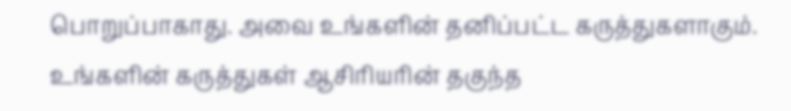பொறுப்பாகாது. அவை உங்களின் தனிப்பட்ட கருத்துகளாகும். உங்களின் கருத்துகள் ஆசிரியரின் தகுந்த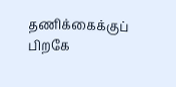தணிக்கைக்குப் பிறகே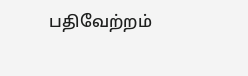பதிவேற்றம்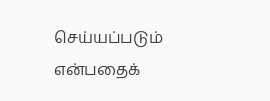செய்யப்படும் என்பதைக்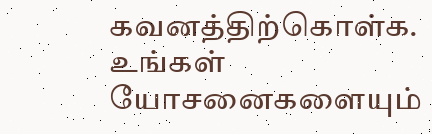கவனத்திற்கொள்க. உங்கள் யோசனைகளையும்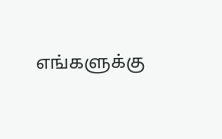எங்களுக்கு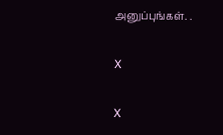அனுப்புங்கள். .

X

X